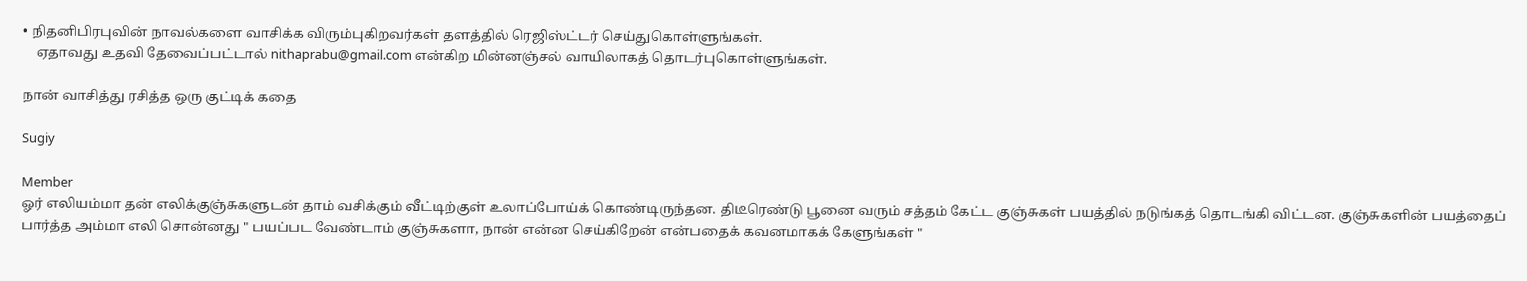• நிதனிபிரபுவின் நாவல்களை வாசிக்க விரும்புகிறவர்கள் தளத்தில் ரெஜிஸ்ட்டர் செய்துகொள்ளுங்கள்.
    ஏதாவது உதவி தேவைப்பட்டால் nithaprabu@gmail.com என்கிற மின்னஞ்சல் வாயிலாகத் தொடர்புகொள்ளுங்கள்.

நான் வாசித்து ரசித்த ஒரு குட்டிக் கதை

Sugiy

Member
ஓர் எலியம்மா தன் எலிக்குஞ்சுகளுடன் தாம் வசிக்கும் வீட்டிற்குள் உலாப்போய்க் கொண்டிருந்தன. திடீரெண்டு பூனை வரும் சத்தம் கேட்ட குஞ்சுகள் பயத்தில் நடுங்கத் தொடங்கி விட்டன. குஞ்சுகளின் பயத்தைப் பார்த்த அம்மா எலி சொன்னது " பயப்பட வேண்டாம் குஞ்சுகளா, நான் என்ன செய்கிறேன் என்பதைக் கவனமாகக் கேளுங்கள் "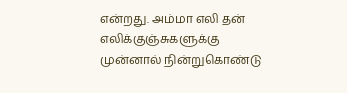என்றது. அம்மா எலி தன் எலிக்குஞ்சுகளுக்கு முன்னால் நின்றுகொண்டு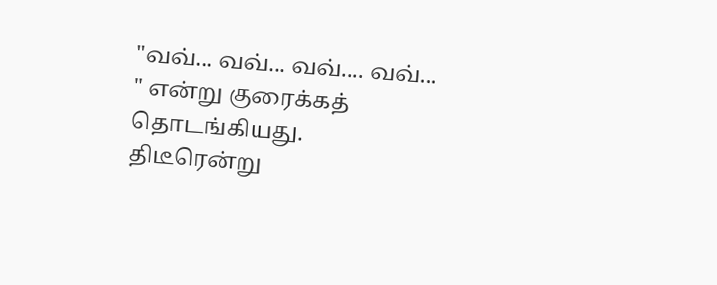"வவ்... வவ்... வவ்.... வவ்... " என்று குரைக்கத் தொடங்கியது. திடீரென்று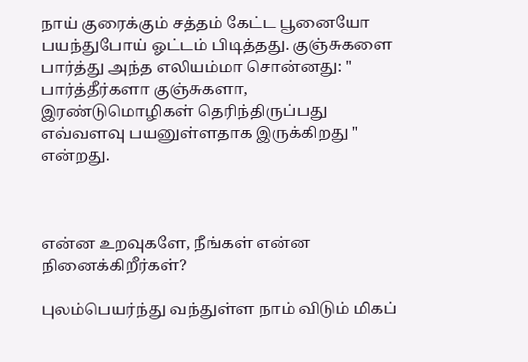நாய் குரைக்கும் சத்தம் கேட்ட பூனையோ பயந்துபோய் ஓட்டம் பிடித்தது. குஞ்சுகளை பார்த்து அந்த எலியம்மா சொன்னது: " பார்த்தீர்களா குஞ்சுகளா, இரண்டுமொழிகள் தெரிந்திருப்பது எவ்வளவு பயனுள்ளதாக இருக்கிறது " என்றது.



என்ன உறவுகளே, நீங்கள் என்ன நினைக்கிறீர்கள்?

புலம்பெயர்ந்து வந்துள்ள நாம் விடும் மிகப்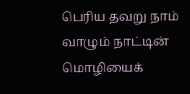பெரிய தவறு நாம் வாழும் நாட்டின் மொழியைக்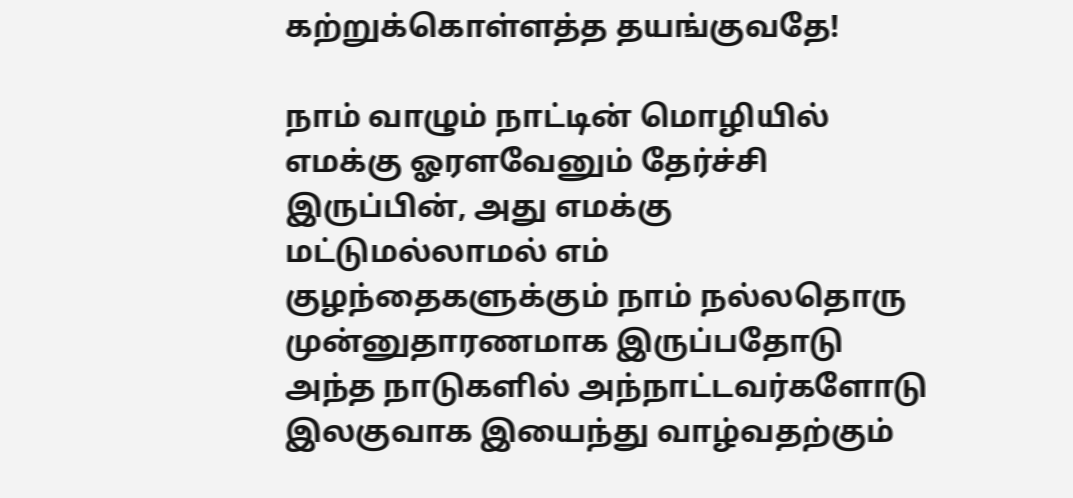கற்றுக்கொள்ளத்த தயங்குவதே!

நாம் வாழும் நாட்டின் மொழியில் எமக்கு ஓரளவேனும் தேர்ச்சி இருப்பின், அது எமக்கு மட்டுமல்லாமல் எம் குழந்தைகளுக்கும் நாம் நல்லதொரு முன்னுதாரணமாக இருப்பதோடு அந்த நாடுகளில் அந்நாட்டவர்களோடு இலகுவாக இயைந்து வாழ்வதற்கும்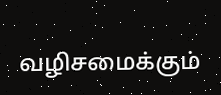வழிசமைக்கும்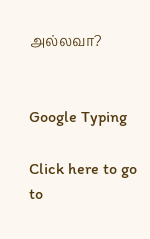அல்லவா?


Google Typing

Click here to go to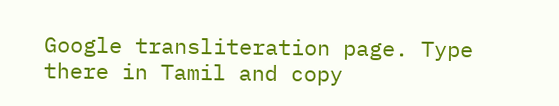Google transliteration page. Type there in Tamil and copy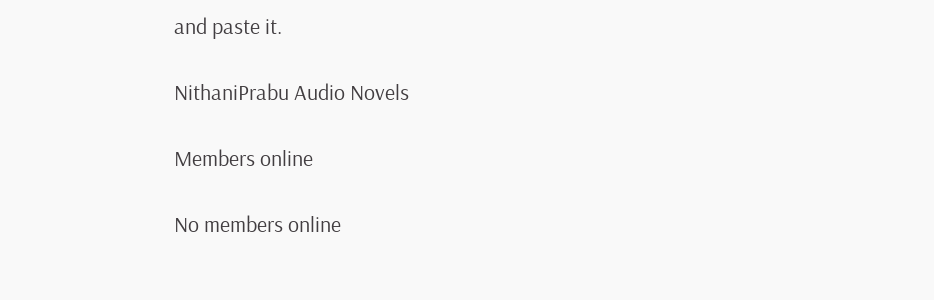and paste it.

NithaniPrabu Audio Novels

Members online

No members online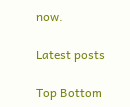now.

Latest posts

Top Bottom